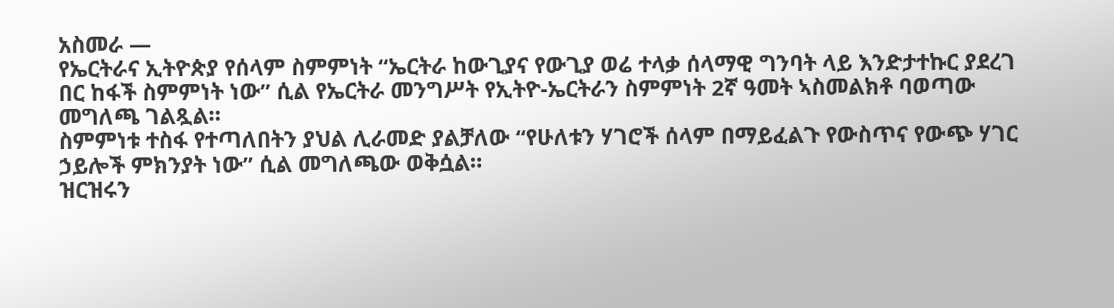አስመራ —
የኤርትራና ኢትዮጵያ የሰላም ስምምነት “ኤርትራ ከውጊያና የውጊያ ወሬ ተላቃ ሰላማዊ ግንባት ላይ እንድታተኩር ያደረገ በር ከፋች ስምምነት ነው” ሲል የኤርትራ መንግሥት የኢትዮ-ኤርትራን ስምምነት 2ኛ ዓመት ኣስመልክቶ ባወጣው መግለጫ ገልጿል።
ስምምነቱ ተስፋ የተጣለበትን ያህል ሊራመድ ያልቻለው “የሁለቱን ሃገሮች ሰላም በማይፈልጉ የውስጥና የውጭ ሃገር ኃይሎች ምክንያት ነው” ሲል መግለጫው ወቅሷል።
ዝርዝሩን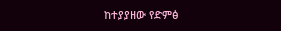ከተያያዘው የድምፅ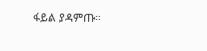ፋይል ያዳምጡ።